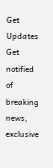Get Updates
Get notified of breaking news, exclusive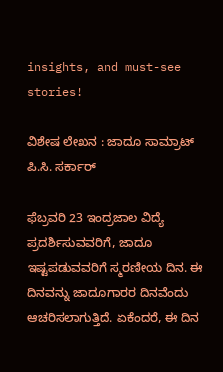insights, and must-see stories!

ವಿಶೇಷ ಲೇಖನ : ಜಾದೂ ಸಾಮ್ರಾಟ್ ಪಿ.ಸಿ. ಸರ್ಕಾರ್

ಫೆಬ್ರವರಿ 23 ಇಂದ್ರಜಾಲ ವಿದ್ಯೆ ಪ್ರದರ್ಶಿಸುವವರಿಗೆ, ಜಾದೂ ಇಷ್ಟಪಡುವವರಿಗೆ ಸ್ಮರಣೀಯ ದಿನ. ಈ ದಿನವನ್ನು ಜಾದೂಗಾರರ ದಿನವೆಂದು ಆಚರಿಸಲಾಗುತ್ತಿದೆ. ಏಕೆಂದರೆ, ಈ ದಿನ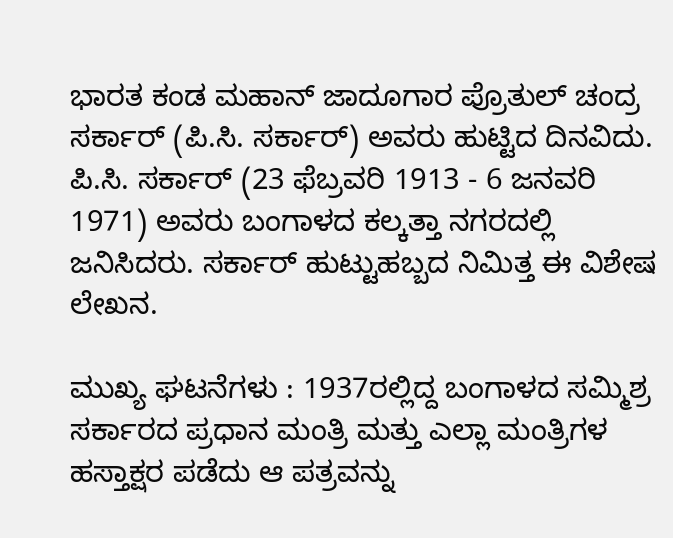ಭಾರತ ಕಂಡ ಮಹಾನ್ ಜಾದೂಗಾರ ಪ್ರೊತುಲ್ ಚಂದ್ರ ಸರ್ಕಾರ್ (ಪಿ.ಸಿ. ಸರ್ಕಾರ್) ಅವರು ಹುಟ್ಟಿದ ದಿನವಿದು. ಪಿ.ಸಿ. ಸರ್ಕಾರ್ (23 ಫೆಬ್ರವರಿ 1913 - 6 ಜನವರಿ 1971) ಅವರು ಬಂಗಾಳದ ಕಲ್ಕತ್ತಾ ನಗರದಲ್ಲಿ ಜನಿಸಿದರು. ಸರ್ಕಾರ್ ಹುಟ್ಟುಹಬ್ಬದ ನಿಮಿತ್ತ ಈ ವಿಶೇಷ ಲೇಖನ.

ಮುಖ್ಯ ಘಟನೆಗಳು : 1937ರಲ್ಲಿದ್ದ ಬಂಗಾಳದ ಸಮ್ಮಿಶ್ರ ಸರ್ಕಾರದ ಪ್ರಧಾನ ಮಂತ್ರಿ ಮತ್ತು ಎಲ್ಲಾ ಮಂತ್ರಿಗಳ ಹಸ್ತಾಕ್ಷರ ಪಡೆದು ಆ ಪತ್ರವನ್ನು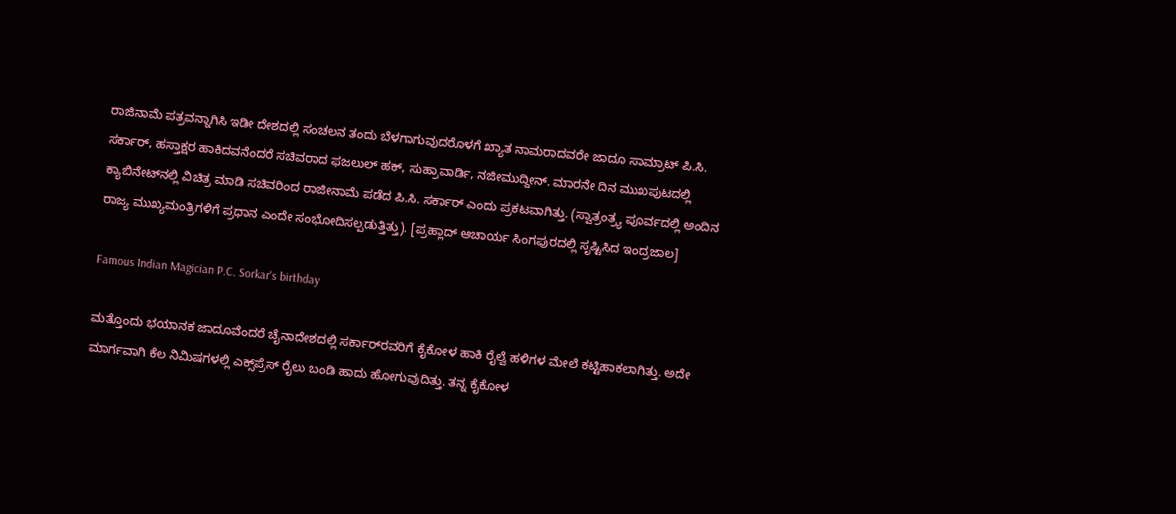ರಾಜಿನಾಮೆ ಪತ್ರವನ್ನಾಗಿಸಿ ಇಡೀ ದೇಶದಲ್ಲಿ ಸಂಚಲನ ತಂದು ಬೆಳಗಾಗುವುದರೊಳಗೆ ಖ್ಯಾತ ನಾಮರಾದವರೇ ಜಾದೂ ಸಾಮ್ರಾಟ್ ಪಿ.ಸಿ. ಸರ್ಕಾರ್, ಹಸ್ತಾಕ್ಷರ ಹಾಕಿದವನೆಂದರೆ ಸಚಿವರಾದ ಫಜಲುಲ್ ಹಕ್, ಸುಹ್ರಾವಾರ್ಡಿ, ನಜೀಮುದ್ದೀನ್. ಮಾರನೇ ದಿನ ಮುಖಪುಟದಲ್ಲಿ ಕ್ಯಾಬಿನೇಟ್‌ನಲ್ಲಿ ವಿಚಿತ್ರ ಮಾಡಿ ಸಚಿವರಿಂದ ರಾಜೀನಾಮೆ ಪಡೆದ ಪಿ.ಸಿ. ಸರ್ಕಾರ್ ಎಂದು ಪ್ರಕಟವಾಗಿತ್ತು. (ಸ್ವಾತ್ರಂತ್ರ್ಯ ಪೂರ್ವದಲ್ಲಿ ಅಂದಿನ ರಾಜ್ಯ ಮುಖ್ಯಮಂತ್ರಿಗಳಿಗೆ ಪ್ರಧಾನ ಎಂದೇ ಸಂಭೋದಿಸಲ್ಪಡುತ್ತಿತ್ತು). [ಪ್ರಹ್ಲಾದ್ ಆಚಾರ್ಯ ಸಿಂಗಪುರದಲ್ಲಿ ಸೃಷ್ಟಿಸಿದ ಇಂದ್ರಜಾಲ]

Famous Indian Magician P.C. Sorkar's birthday

ಮತ್ತೊಂದು ಭಯಾನಕ ಜಾದೂವೆಂದರೆ ಚೈನಾದೇಶದಲ್ಲಿ ಸರ್ಕಾರ್‌ರವರಿಗೆ ಕೈಕೋಳ ಹಾಕಿ ರೈಲ್ವೆ ಹಳಿಗಳ ಮೇಲೆ ಕಟ್ಟಿಹಾಕಲಾಗಿತ್ತು. ಅದೇ ಮಾರ್ಗವಾಗಿ ಕೆಲ ನಿಮಿಷಗಳಲ್ಲಿ ಎಕ್ಸ್‌ಪ್ರೆಸ್ ರೈಲು ಬಂಡಿ ಹಾದು ಹೋಗುವುದಿತ್ತು. ತನ್ನ ಕೈಕೋಳ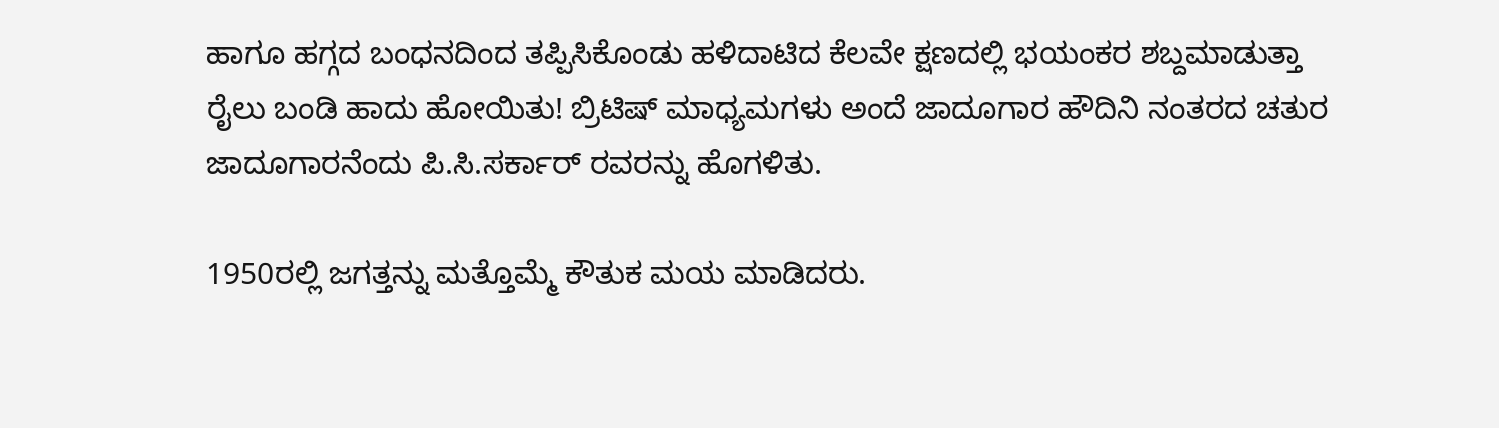ಹಾಗೂ ಹಗ್ಗದ ಬಂಧನದಿಂದ ತಪ್ಪಿಸಿಕೊಂಡು ಹಳಿದಾಟಿದ ಕೆಲವೇ ಕ್ಷಣದಲ್ಲಿ ಭಯಂಕರ ಶಬ್ದಮಾಡುತ್ತಾ ರೈಲು ಬಂಡಿ ಹಾದು ಹೋಯಿತು! ಬ್ರಿಟಿಷ್ ಮಾಧ್ಯಮಗಳು ಅಂದೆ ಜಾದೂಗಾರ ಹೌದಿನಿ ನಂತರದ ಚತುರ ಜಾದೂಗಾರನೆಂದು ಪಿ.ಸಿ.ಸರ್ಕಾರ್ ರವರನ್ನು ಹೊಗಳಿತು.

1950ರಲ್ಲಿ ಜಗತ್ತನ್ನು ಮತ್ತೊಮ್ಮೆ ಕೌತುಕ ಮಯ ಮಾಡಿದರು.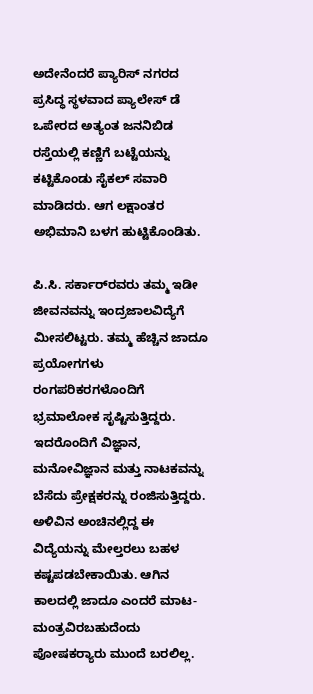ಅದೇನೆಂದರೆ ಪ್ಯಾರಿಸ್ ನಗರದ ಪ್ರಸಿದ್ಧ ಸ್ಥಳವಾದ ಪ್ಯಾಲೇಸ್ ಡೆ ಒಪೇರದ ಅತ್ಯಂತ ಜನನಿಬಿಡ ರಸ್ತೆಯಲ್ಲಿ ಕಣ್ಣಿಗೆ ಬಟ್ಟೆಯನ್ನು ಕಟ್ಟಿಕೊಂಡು ಸೈಕಲ್ ಸವಾರಿ ಮಾಡಿದರು. ಆಗ ಲಕ್ಷಾಂತರ ಅಭಿಮಾನಿ ಬಳಗ ಹುಟ್ಟಿಕೊಂಡಿತು.

ಪಿ.ಸಿ. ಸರ್ಕಾರ್‌ರವರು ತಮ್ಮ ಇಡೀ ಜೀವನವನ್ನು ಇಂದ್ರಜಾಲವಿದ್ಯೆಗೆ ಮೀಸಲಿಟ್ಟರು. ತಮ್ಮ ಹೆಚ್ಚಿನ ಜಾದೂ ಪ್ರಯೋಗಗಳು ರಂಗಪರಿಕರಗಳೊಂದಿಗೆ ಭ್ರಮಾಲೋಕ ಸೃಷ್ಟಿಸುತ್ತಿದ್ದರು. ಇದರೊಂದಿಗೆ ವಿಜ್ಞಾನ, ಮನೋವಿಜ್ಞಾನ ಮತ್ತು ನಾಟಕವನ್ನು ಬೆಸೆದು ಪ್ರೇಕ್ಷಕರನ್ನು ರಂಜಿಸುತ್ತಿದ್ದರು. ಅಳಿವಿನ ಅಂಚಿನಲ್ಲಿದ್ದ ಈ ವಿದ್ಯೆಯನ್ನು ಮೇಲ್ತರಲು ಬಹಳ ಕಷ್ಟಪಡಬೇಕಾಯಿತು. ಆಗಿನ ಕಾಲದಲ್ಲಿ ಜಾದೂ ಎಂದರೆ ಮಾಟ-ಮಂತ್ರವಿರಬಹುದೆಂದು ಪೋಷಕರ‍್ಯಾರು ಮುಂದೆ ಬರಲಿಲ್ಲ.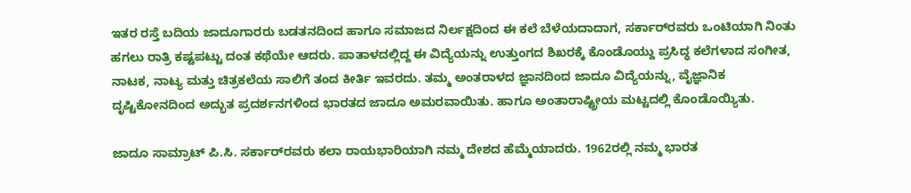ಇತರ ರಸ್ತೆ ಬದಿಯ ಜಾದೂಗಾರರು ಬಡತನದಿಂದ ಹಾಗೂ ಸಮಾಜದ ನಿರ್ಲಕ್ಷದಿಂದ ಈ ಕಲೆ ಬೆಳೆಯದಾದಾಗ, ಸರ್ಕಾರ್‌ರವರು ಒಂಟಿಯಾಗಿ ನಿಂತು ಹಗಲು ರಾತ್ರಿ ಕಷ್ಟಪಟ್ಟು ದಂತ ಕಥೆಯೇ ಆದರು. ಪಾತಾಳದಲ್ಲಿದ್ದ ಈ ವಿದ್ಯೆಯನ್ನು ಉತ್ತುಂಗದ ಶಿಖರಕ್ಕೆ ಕೊಂಡೊಯ್ದು ಪ್ರಸಿದ್ಧ ಕಲೆಗಳಾದ ಸಂಗೀತ, ನಾಟಕ, ನಾಟ್ಯ ಮತ್ತು ಚಿತ್ರಕಲೆಯ ಸಾಲಿಗೆ ತಂದ ಕೀರ್ತಿ ಇವರದು. ತಮ್ಮ ಅಂತರಾಳದ ಜ್ಞಾನದಿಂದ ಜಾದೂ ವಿದ್ಯೆಯನ್ನು, ವೈಜ್ಞಾನಿಕ ದೃಷ್ಟಿಕೋನದಿಂದ ಅದ್ಭುತ ಪ್ರದರ್ಶನಗಳಿಂದ ಭಾರತದ ಜಾದೂ ಅಮರವಾಯಿತು. ಹಾಗೂ ಅಂತಾರಾಷ್ಟ್ರೀಯ ಮಟ್ಟದಲ್ಲಿ ಕೊಂಡೊಯ್ಯಿತು.

ಜಾದೂ ಸಾಮ್ರಾಟ್ ಪಿ.ಸಿ. ಸರ್ಕಾರ್‌ರವರು ಕಲಾ ರಾಯಭಾರಿಯಾಗಿ ನಮ್ಮ ದೇಶದ ಹೆಮ್ಮೆಯಾದರು. 1962ರಲ್ಲಿ ನಮ್ಮ ಭಾರತ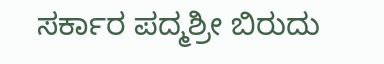ಸರ್ಕಾರ ಪದ್ಮಶ್ರೀ ಬಿರುದು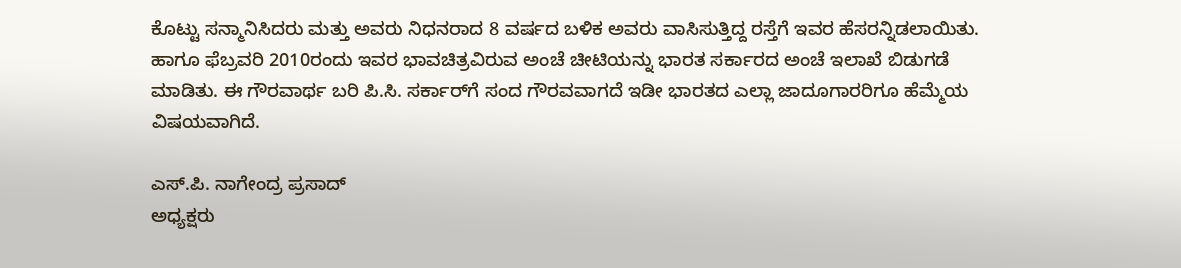ಕೊಟ್ಟು ಸನ್ಮಾನಿಸಿದರು ಮತ್ತು ಅವರು ನಿಧನರಾದ 8 ವರ್ಷದ ಬಳಿಕ ಅವರು ವಾಸಿಸುತ್ತಿದ್ದ ರಸ್ತೆಗೆ ಇವರ ಹೆಸರನ್ನಿಡಲಾಯಿತು. ಹಾಗೂ ಫೆಬ್ರವರಿ 2010ರಂದು ಇವರ ಭಾವಚಿತ್ರವಿರುವ ಅಂಚೆ ಚೀಟಿಯನ್ನು ಭಾರತ ಸರ್ಕಾರದ ಅಂಚೆ ಇಲಾಖೆ ಬಿಡುಗಡೆ ಮಾಡಿತು. ಈ ಗೌರವಾರ್ಥ ಬರಿ ಪಿ.ಸಿ. ಸರ್ಕಾರ್‌ಗೆ ಸಂದ ಗೌರವವಾಗದೆ ಇಡೀ ಭಾರತದ ಎಲ್ಲಾ ಜಾದೂಗಾರರಿಗೂ ಹೆಮ್ಮೆಯ ವಿಷಯವಾಗಿದೆ.

ಎಸ್.ಪಿ. ನಾಗೇಂದ್ರ ಪ್ರಸಾದ್
ಅಧ್ಯಕ್ಷರು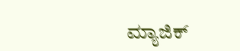ಮ್ಯಾಜಿಕ್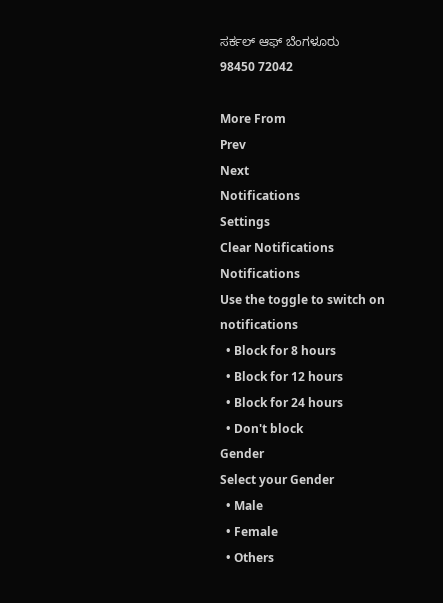ಸರ್ಕಲ್ ಆಫ್ ಬೆಂಗಳೂರು
98450 72042

More From
Prev
Next
Notifications
Settings
Clear Notifications
Notifications
Use the toggle to switch on notifications
  • Block for 8 hours
  • Block for 12 hours
  • Block for 24 hours
  • Don't block
Gender
Select your Gender
  • Male
  • Female
  • Others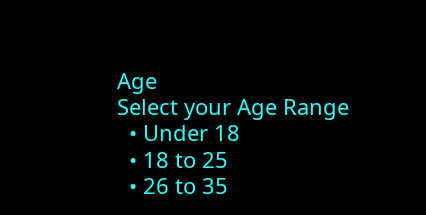Age
Select your Age Range
  • Under 18
  • 18 to 25
  • 26 to 35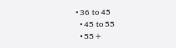• 36 to 45
  • 45 to 55
  • 55+